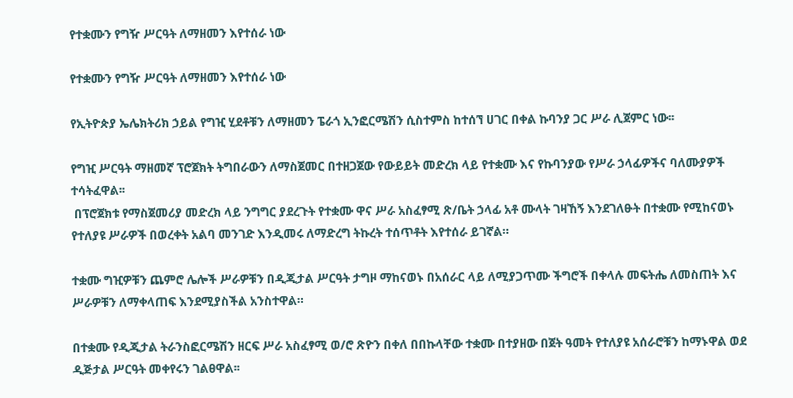የተቋሙን የግዥ ሥርዓት ለማዘመን እየተሰራ ነው

የተቋሙን የግዥ ሥርዓት ለማዘመን እየተሰራ ነው

የኢትዮጵያ ኤሌክትሪክ ኃይል የግዢ ሂደቶቹን ለማዘመን ፔራጎ ኢንፎርሜሽን ሲስተምስ ከተሰኘ ሀገር በቀል ኩባንያ ጋር ሥራ ሊጀምር ነው፡፡

የግዢ ሥርዓት ማዘመኛ ፕሮጀክት ትግበራውን ለማስጀመር በተዘጋጀው የውይይት መድረክ ላይ የተቋሙ እና የኩባንያው የሥራ ኃላፊዎችና ባለሙያዎች ተሳትፈዋል፡፡
 በፕሮጀክቱ የማስጀመሪያ መድረክ ላይ ንግግር ያደረጉት የተቋሙ ዋና ሥራ አስፈፃሚ ጽ/ቤት ኃላፊ አቶ ሙላት ገዛኸኝ እንደገለፁት በተቋሙ የሚከናወኑ የተለያዩ ሥራዎች በወረቀት አልባ መንገድ እንዲመሩ ለማድረግ ትኩረት ተሰጥቶት እየተሰራ ይገኛል።

ተቋሙ ግዢዎቹን ጨምሮ ሌሎች ሥራዎቹን በዲጂታል ሥርዓት ታግዞ ማከናወኑ በአሰራር ላይ ለሚያጋጥሙ ችግሮች በቀላሉ መፍትሔ ለመስጠት እና ሥራዎቹን ለማቀላጠፍ እንደሚያስችል አንስተዋል።

በተቋሙ የዲጂታል ትራንስፎርሜሽን ዘርፍ ሥራ አስፈፃሚ ወ/ሮ ጽዮን በቀለ በበኩላቸው ተቋሙ በተያዘው በጀት ዓመት የተለያዩ አሰራሮቹን ከማኑዋል ወደ ዲጅታል ሥርዓት መቀየሩን ገልፀዋል፡፡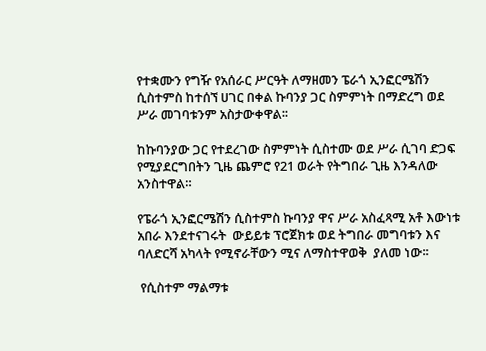የተቋሙን የግዥ የአሰራር ሥርዓት ለማዘመን ፔራጎ ኢንፎርሜሽን ሲስተምስ ከተሰኘ ሀገር በቀል ኩባንያ ጋር ስምምነት በማድረግ ወደ ሥራ መገባቱንም አስታውቀዋል፡፡

ከኩባንያው ጋር የተደረገው ስምምነት ሲስተሙ ወደ ሥራ ሲገባ ድጋፍ የሚያደርግበትን ጊዜ ጨምሮ የ21 ወራት የትግበራ ጊዜ እንዳለው አንስተዋል።

የፔራጎ ኢንፎርሜሽን ሲስተምስ ኩባንያ ዋና ሥራ አስፈጻሚ አቶ እውነቱ አበራ እንደተናገሩት  ውይይቱ ፕሮጀክቱ ወደ ትግበራ መግባቱን እና ባለድርሻ አካላት የሚኖራቸውን ሚና ለማስተዋወቅ  ያለመ ነው፡፡

 የሲስተም ማልማቱ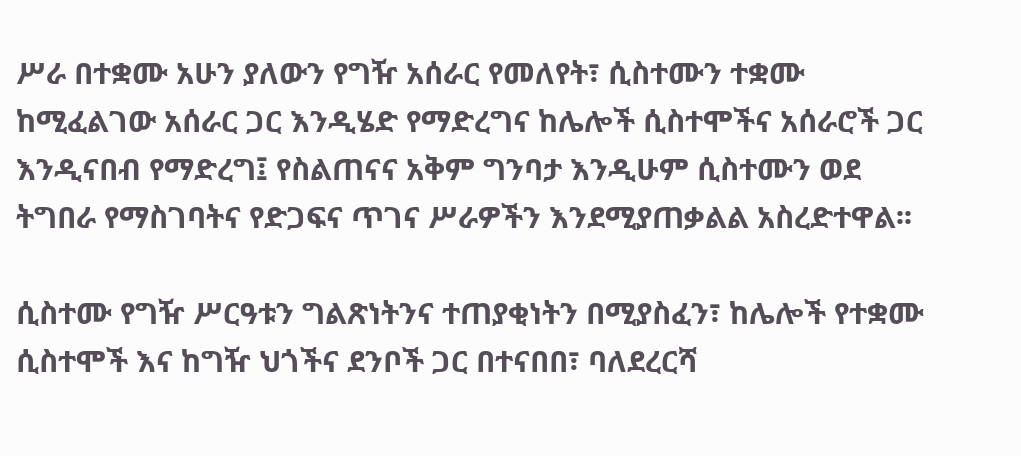ሥራ በተቋሙ አሁን ያለውን የግዥ አሰራር የመለየት፣ ሲስተሙን ተቋሙ ከሚፈልገው አሰራር ጋር እንዲሄድ የማድረግና ከሌሎች ሲስተሞችና አሰራሮች ጋር እንዲናበብ የማድረግ፤ የስልጠናና አቅም ግንባታ እንዲሁም ሲስተሙን ወደ ትግበራ የማስገባትና የድጋፍና ጥገና ሥራዎችን እንደሚያጠቃልል አስረድተዋል፡፡

ሲስተሙ የግዥ ሥርዓቱን ግልጽነትንና ተጠያቂነትን በሚያስፈን፣ ከሌሎች የተቋሙ ሲስተሞች እና ከግዥ ህጎችና ደንቦች ጋር በተናበበ፣ ባለደረርሻ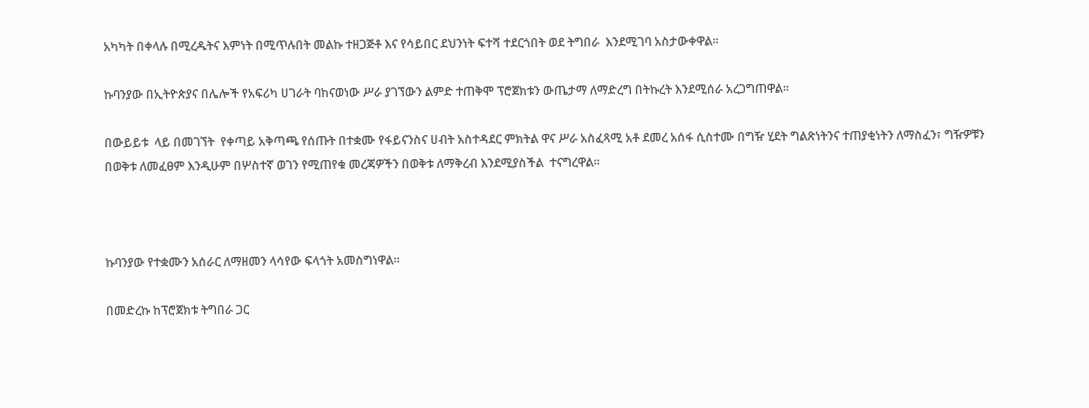አካካት በቀላሉ በሚረዱትና እምነት በሚጥሉበት መልኩ ተዘጋጅቶ እና የሳይበር ደህንነት ፍተሻ ተደርጎበት ወደ ትግበራ  እንደሚገባ አስታውቀዋል፡፡

ኩባንያው በኢትዮጵያና በሌሎች የአፍሪካ ሀገራት ባከናወነው ሥራ ያገኘውን ልምድ ተጠቅሞ ፕሮጀክቱን ውጤታማ ለማድረግ በትኩረት እንደሚሰራ አረጋግጠዋል፡፡

በውይይቱ  ላይ በመገኘት  የቀጣይ አቅጣጫ የሰጡት በተቋሙ የፋይናንስና ሀብት አስተዳደር ምክትል ዋና ሥራ አስፈጻሚ አቶ ደመረ አሰፋ ሲስተሙ በግዥ ሂደት ግልጽነትንና ተጠያቂነትን ለማስፈን፣ ግዥዎቹን በወቅቱ ለመፈፀም እንዲሁም በሦስተኛ ወገን የሚጠየቁ መረጃዎችን በወቅቱ ለማቅረብ እንደሚያስችል  ተናግረዋል፡፡



ኩባንያው የተቋሙን አሰራር ለማዘመን ላሳየው ፍላጎት አመስግነዋል፡፡

በመድረኩ ከፕሮጀክቱ ትግበራ ጋር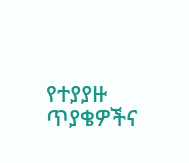የተያያዙ ጥያቄዎችና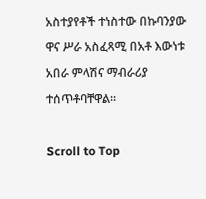አስተያየቶች ተነስተው በኩባንያው ዋና ሥራ አስፈጻሚ በአቶ እውነቱ አበራ ምላሽና ማብራሪያ ተሰጥቶባቸዋል፡፡

Scroll to Top